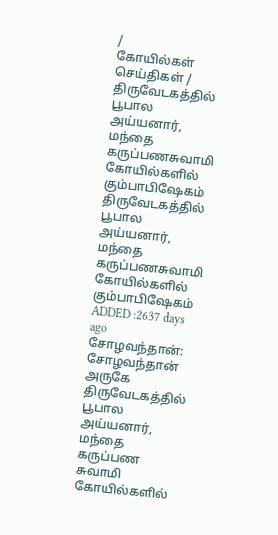/
கோயில்கள் செய்திகள் / திருவேடகத்தில் பூபால அய்யனார், மந்தை கருப்பணசுவாமி கோயில்களில் கும்பாபிஷேகம்
திருவேடகத்தில் பூபால அய்யனார், மந்தை கருப்பணசுவாமி கோயில்களில் கும்பாபிஷேகம்
ADDED :2637 days ago
சோழவந்தான்: சோழவந்தான் அருகே திருவேடகத்தில் பூபால அய்யனார், மந்தை கருப்பண சுவாமி கோயில்களில்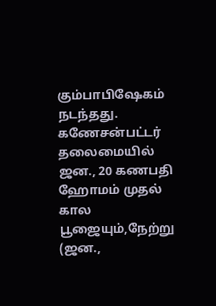கும்பாபிஷேகம் நடந்தது.
கணேசன்பட்டர் தலைமையில் ஜன., 20 கணபதி ஹோமம் முதல் கால பூஜையும்,நேற்று (ஜன.,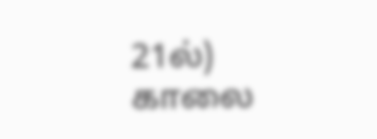21ல்) காலை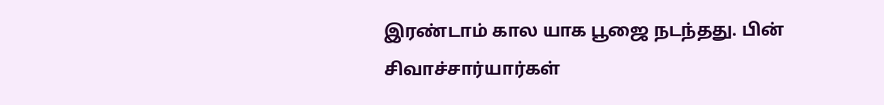இரண்டாம் கால யாக பூஜை நடந்தது. பின் சிவாச்சார்யார்கள்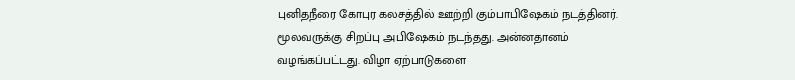புனிதநீரை கோபுர கலசத்தில் ஊற்றி கும்பாபிஷேகம் நடத்தினர். மூலவருக்கு சிறப்பு அபிஷேகம் நடந்தது. அன்னதானம் வழங்கப்பட்டது. விழா ஏற்பாடுகளை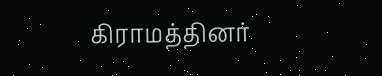கிராமத்தினர்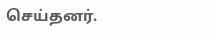செய்தனர்.